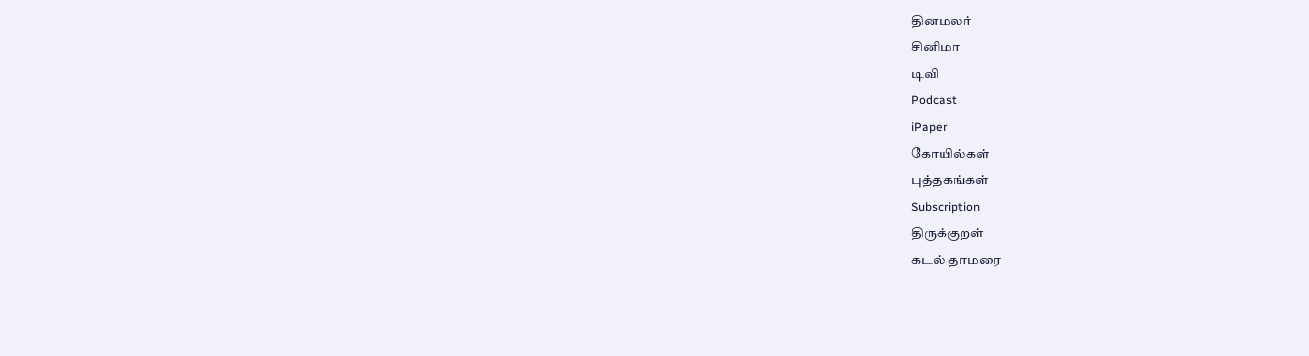தினமலர்
சினிமா
டிவி
Podcast
iPaper
கோயில்கள்
புத்தகங்கள்
Subscription
திருக்குறள்
கடல் தாமரை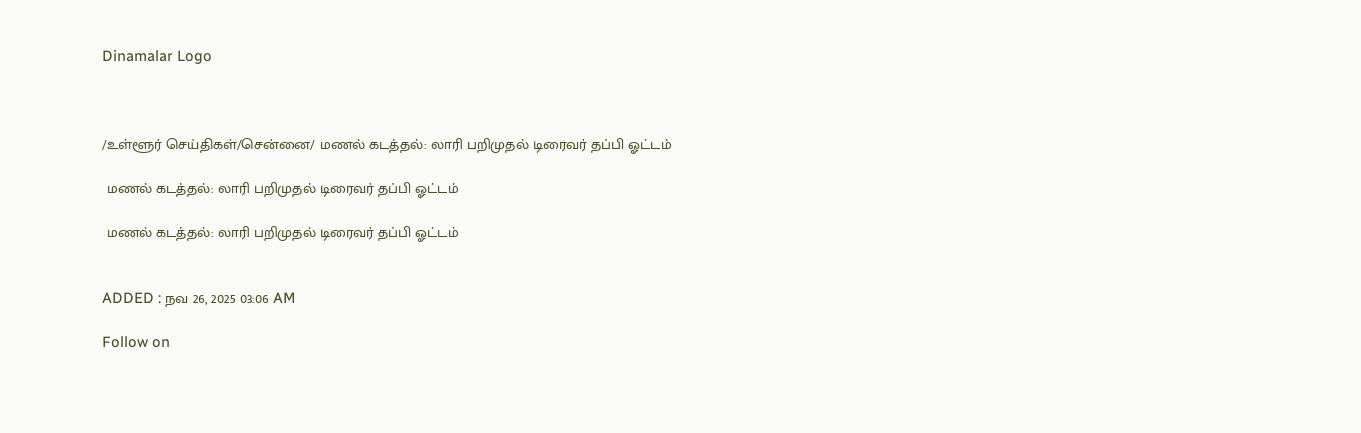Dinamalar Logo



/உள்ளூர் செய்திகள்/சென்னை/ மணல் கடத்தல்: லாரி பறிமுதல் டிரைவர் தப்பி ஓட்டம்

 மணல் கடத்தல்: லாரி பறிமுதல் டிரைவர் தப்பி ஓட்டம்

 மணல் கடத்தல்: லாரி பறிமுதல் டிரைவர் தப்பி ஓட்டம்


ADDED : நவ 26, 2025 03:06 AM

Follow on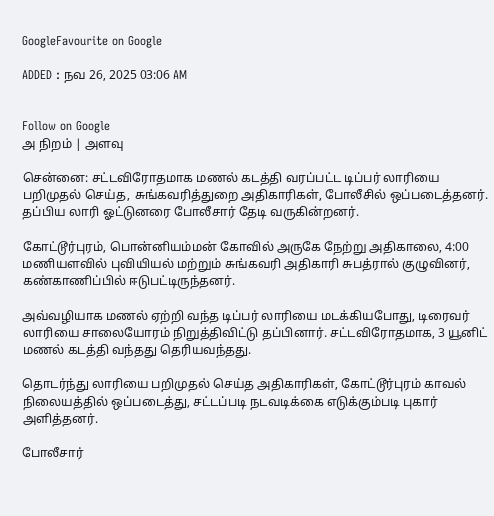GoogleFavourite on Google

ADDED : நவ 26, 2025 03:06 AM


Follow on Google
அ நிறம் | அளவு

சென்னை: சட்டவிரோதமாக மணல் கடத்தி வரப்பட்ட டிப்பர் லாரியை பறிமுதல் செய்த, சுங்கவரித்துறை அதிகாரிகள், போலீசில் ஒப்படைத்தனர். தப்பிய லாரி ஓட்டுனரை போலீசார் தேடி வருகின்றனர்.

கோட்டூர்புரம், பொன்னியம்மன் கோவில் அருகே நேற்று அதிகாலை, 4:00 மணியளவில் புவியியல் மற்றும் சுங்கவரி அதிகாரி சுபத்ரால் குழுவினர், கண்காணிப்பில் ஈடுபட்டிருந்தனர்.

அவ்வழியாக மணல் ஏற்றி வந்த டிப்பர் லாரியை மடக்கியபோது, டிரைவர் லாரியை சாலையோரம் நிறுத்திவிட்டு தப்பினார். சட்டவிரோதமாக, 3 யூனிட் மணல் கடத்தி வந்தது தெரியவந்தது.

தொடர்ந்து லாரியை பறிமுதல் செய்த அதிகாரிகள், கோட்டூர்புரம் காவல் நிலையத்தில் ஒப்படைத்து, சட்டப்படி நடவடிக்கை எடுக்கும்படி புகார் அளித்தனர்.

போலீசார்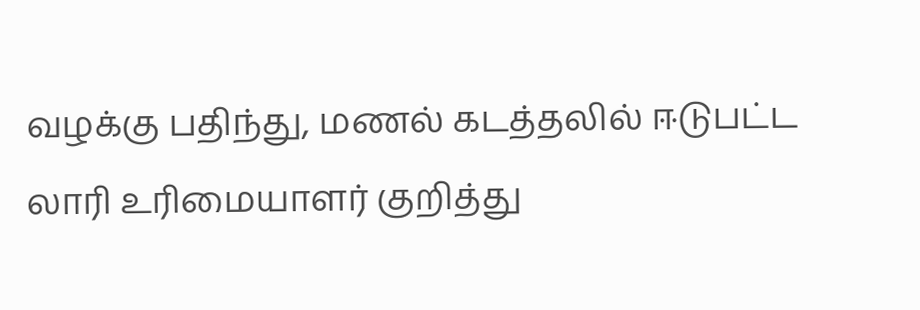வழக்கு பதிந்து, மணல் கடத்தலில் ஈடுபட்ட லாரி உரிமையாளர் குறித்து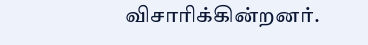விசாரிக்கின்றனர்.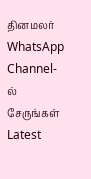தினமலர் WhatsApp Channel-ல் சேருங்கள்
Latest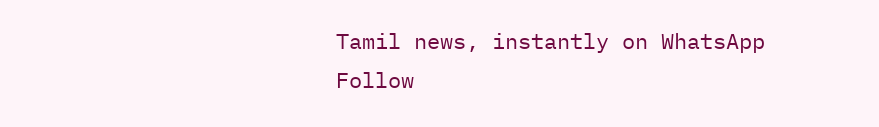Tamil news, instantly on WhatsApp
Follow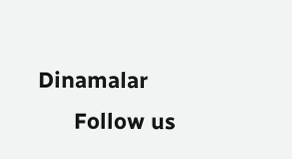Dinamalar
      Follow us